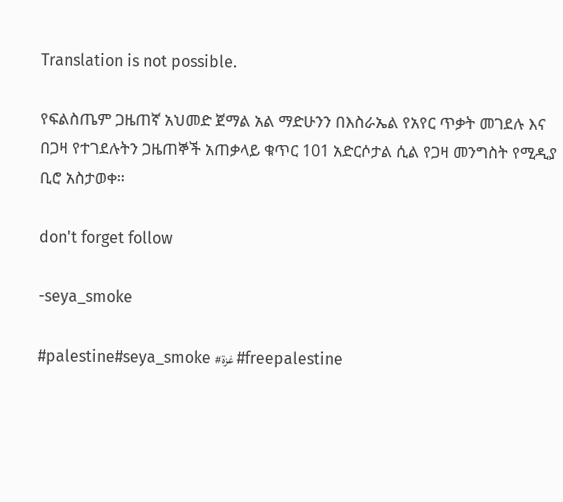Translation is not possible.

የፍልስጤም ጋዜጠኛ አህመድ ጀማል አል ማድሁንን በእስራኤል የአየር ጥቃት መገደሉ እና በጋዛ የተገደሉትን ጋዜጠኞች አጠቃላይ ቁጥር 101 አድርሶታል ሲል የጋዛ መንግስት የሚዲያ ቢሮ አስታወቀ።

don't forget follow

-seya_smoke

#palestine#seya_smoke #غزة #freepalestine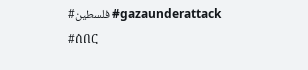#فلسطين #gazaunderattack #ሰበር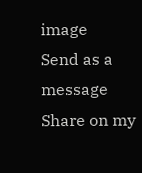image
Send as a message
Share on my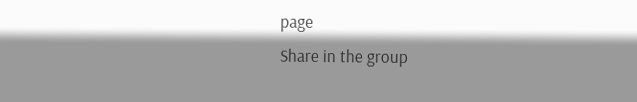page
Share in the group